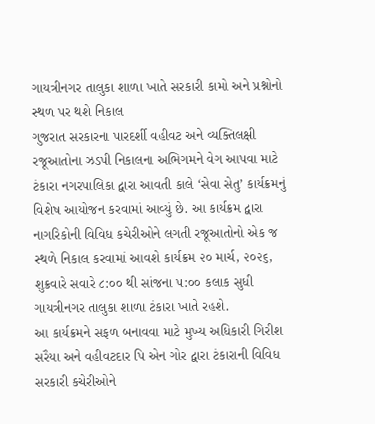ગાયત્રીનગર તાલુકા શાળા ખાતે સરકારી કામો અને પ્રશ્નોનો સ્થળ પર થશે નિકાલ
ગુજરાત સરકારના પારદર્શી વહીવટ અને વ્યક્તિલક્ષી રજૂઆતોના ઝડપી નિકાલના અભિગમને વેગ આપવા માટે ટંકારા નગરપાલિકા દ્વારા આવતી કાલે ‘સેવા સેતુ’ કાર્યક્રમનું વિશેષ આયોજન કરવામાં આવ્યું છે. આ કાર્યક્રમ દ્વારા નાગરિકોની વિવિધ કચેરીઓને લગતી રજૂઆતોનો એક જ સ્થળે નિકાલ કરવામાં આવશે કાર્યક્રમ ૨૦ માર્ચ, ૨૦૨૬, શુક્રવારે સવારે ૮:૦૦ થી સાંજના ૫:૦૦ કલાક સુધી ગાયત્રીનગર તાલુકા શાળા ટંકારા ખાતે રહશે.
આ કાર્યક્રમને સફળ બનાવવા માટે મુખ્ય અધિકારી ગિરીશ સરૈયા અને વહીવટદાર પિ એન ગોર દ્વારા ટંકારાની વિવિધ સરકારી કચેરીઓને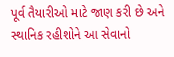પૂર્વ તૈયારીઓ માટે જાણ કરી છે અને સ્થાનિક રહીશોને આ સેવાનો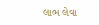લાભ લેવા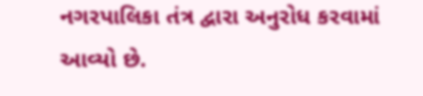નગરપાલિકા તંત્ર દ્વારા અનુરોધ કરવામાં આવ્યો છે.